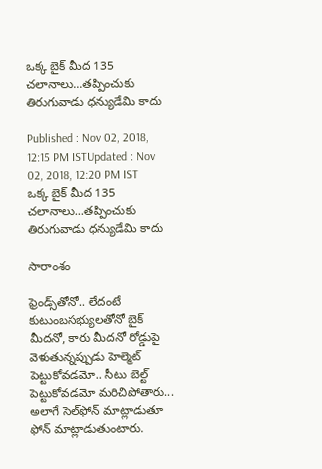ఒక్క బైక్ మీద 135 చలానాలు...తప్పించుకు తిరుగువాడు ధన్యుడేమి కాదు

Published : Nov 02, 2018, 12:15 PM ISTUpdated : Nov 02, 2018, 12:20 PM IST
ఒక్క బైక్ మీద 135 చలానాలు...తప్పించుకు తిరుగువాడు ధన్యుడేమి కాదు

సారాంశం

ఫ్రెండ్స్‌తోనో.. లేదంటే కుటుంబసభ్యులతోనో బైక్ మీదనో, కారు మీదనో రోడ్డుపై వెళుతున్నప్పుడు హెల్మెట్ పెట్టుకోవడమో.. సీటు బెల్ట్ పెట్టుకోవడమో మరిచిపోతారు... అలాగే సెల్‌ఫోన్ మాట్లాడుతూ ఫోన్ మాట్లాడుతుంటారు.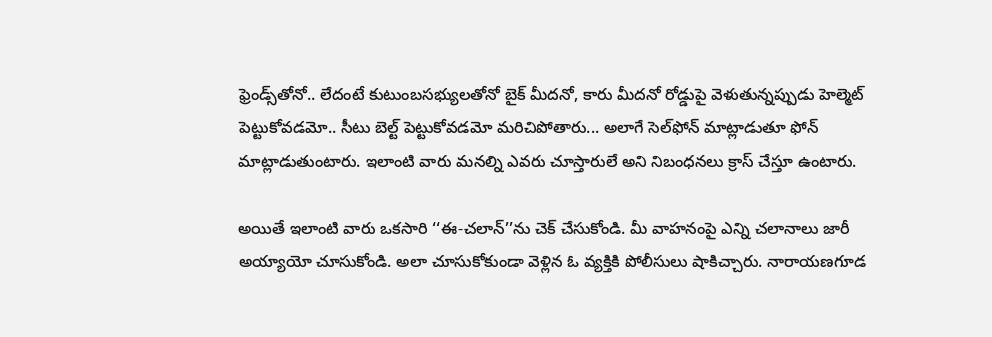ఫ్రెండ్స్‌తోనో.. లేదంటే కుటుంబసభ్యులతోనో బైక్ మీదనో, కారు మీదనో రోడ్డుపై వెళుతున్నప్పుడు హెల్మెట్ పెట్టుకోవడమో.. సీటు బెల్ట్ పెట్టుకోవడమో మరిచిపోతారు... అలాగే సెల్‌ఫోన్ మాట్లాడుతూ ఫోన్ మాట్లాడుతుంటారు. ఇలాంటి వారు మనల్ని ఎవరు చూస్తారులే అని నిబంధనలు క్రాస్ చేస్తూ ఉంటారు.

అయితే ఇలాంటి వారు ఒకసారి ‘‘ఈ-చలాన్’’ను చెక్ చేసుకోండి. మీ వాహనంపై ఎన్ని చలానాలు జారీ అయ్యాయో చూసుకోండి. అలా చూసుకోకుండా వెళ్లిన ఓ వ్యక్తికి పోలీసులు షాకిచ్చారు. నారాయణగూడ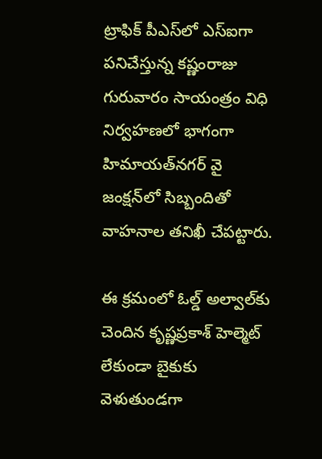ట్రాఫిక్ పీఎస్‌లో ఎస్‌ఐగా పనిచేస్తున్న కష్ణంరాజు గురువారం సాయంత్రం విధి నిర్వహణలో భాగంగా హిమాయత్‌నగర్ వై జంక్షన్‌లో సిబ్బందితో వాహనాల తనిఖీ చేపట్టారు.

ఈ క్రమంలో ఓల్డ్ అల్వాల్‌కు చెందిన కృష్ణప్రకాశ్ హెల్మెట్ లేకుండా బైకుకు వెళుతుండగా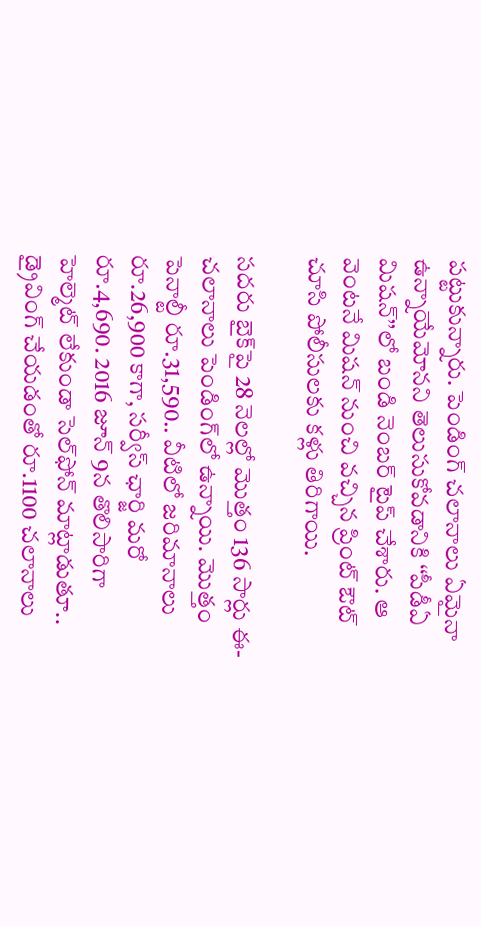పట్టుకున్నారు. పెండింగ్ చలానాలు ఏమైనా ఉన్నాయేమోనని తెలుసుకోవడానికి ‘‘పీడీఏ మిషన్‌’’లో బండి నెంబర్ టైప్ చేశారు. ఆ వెంటనే మిషన్ నుంచి వచ్చిన ప్రింట్ ఔట్ చూసి పోలీసులకు కళ్లు తిరిగాయి.

సదరు బైక్‌పై 28 నెలల్లో మొత్తం 136 సార్లు ఈ-చలానాలు పెండింగ్‌లో ఉన్నాయి. మొత్తం పెనాల్టీ రూ.31,590.. వీటిలో జరిమానాలు రూ.26,900 కాగా, సర్వీస్ ఛార్జి మరో రూ.4,690. 2016 జూన్ 9న తొలిసారిగా హెల్మెట్ లేకుండా సెల్‌‌ఫోన్ మాట్లాడుతూ.. డ్రైవింగ్ చేయడంతో రూ.1100 చలానాలు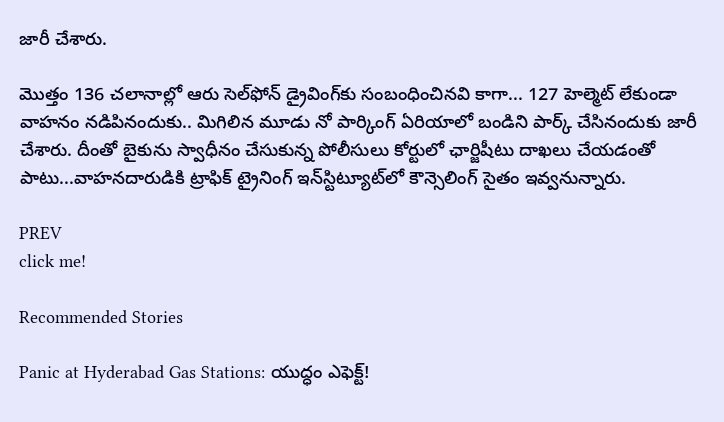జారీ చేశారు.

మొత్తం 136 చలానాల్లో ఆరు సెల్‌ఫోన్ డ్రైవింగ్‌కు సంబంధించినవి కాగా... 127 హెల్మెట్ లేకుండా వాహనం నడిపినందుకు.. మిగిలిన మూడు నో పార్కింగ్‌ ఏరియాలో బండిని పార్క్ చేసినందుకు జారీ చేశారు. దీంతో బైకును స్వాధీనం చేసుకున్న పోలీసులు కోర్టులో ఛార్జిషీటు దాఖలు చేయడంతో పాటు...వాహనదారుడికి ట్రాఫిక్ ట్రైనింగ్ ఇన్‌స్టిట్యూట్‌లో కౌన్సెలింగ్ సైతం ఇవ్వనున్నారు.

PREV
click me!

Recommended Stories

Panic at Hyderabad Gas Stations: యుద్ధం ఎఫెక్ట్!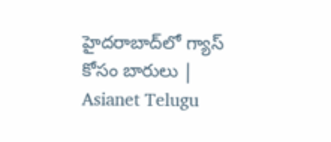హైదరాబాద్‌లో గ్యాస్ కోసం బారులు | Asianet Telugu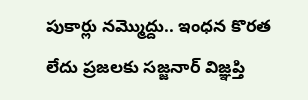పుకార్లు నమ్మొద్దు.. ఇంధన కొరత లేదు ప్రజలకు సజ్జనార్ విజ్ఞప్తి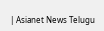| Asianet News Telugu